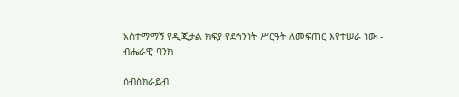አስተማማኝ የዲጂታል ክፍያ የደኅንነት ሥርዓት ለመፍጠር እየተሠራ ነው - ብሔራዊ ባንክ

ሰብስክራይብ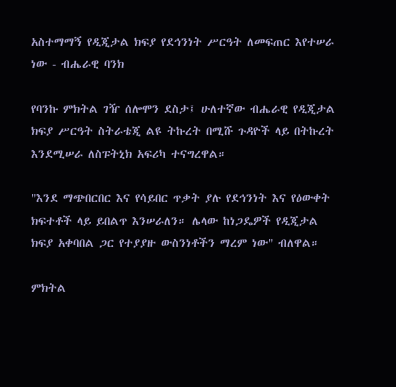አስተማማኝ የዲጂታል ክፍያ የደኅንነት ሥርዓት ለመፍጠር እየተሠራ ነው - ብሔራዊ ባንክ

የባንኩ ምክትል ገዥ ሰሎሞን ደስታ፤ ሁለተኛው ብሔራዊ የዲጂታል ክፍያ ሥርዓት ስትራቴጂ ልዩ ትኩረት በሚሹ ጉዳዮች ላይ በትኩረት እንደሚሠራ ለስፑትኒክ አፍሪካ ተናግረዋል።

"እንደ ማጭበርበር እና የሳይበር ጥቃት ያሉ የደኅንነት እና የዕውቀት ክፍተቶች ላይ ይበልጥ እንሠራለን። ሌላው ከነጋዴዎች የዲጂታል ክፍያ አቀባበል ጋር የተያያዙ ውስንነቶችን ማረም ነው" ብለዋል።

ምክትል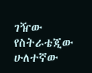ገዥው የስትራቴጂው ሁለተኛው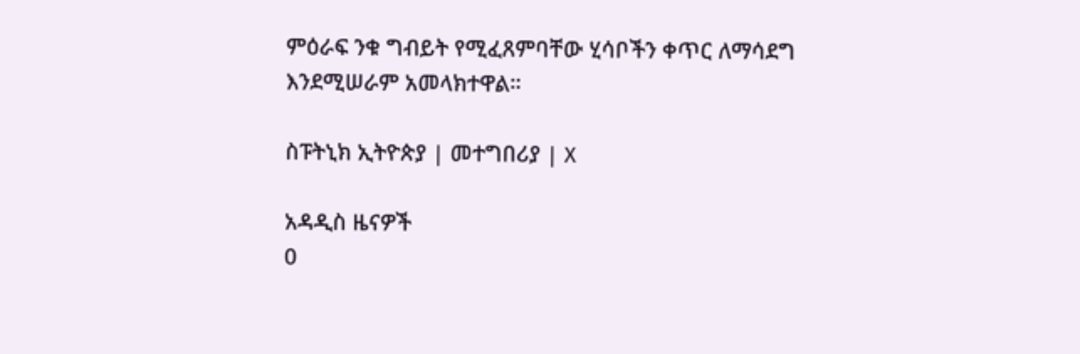ምዕራፍ ንቁ ግብይት የሚፈጸምባቸው ሂሳቦችን ቀጥር ለማሳደግ እንደሚሠራም አመላክተዋል።

ስፑትኒክ ኢትዮጵያ | መተግበሪያ | X

አዳዲስ ዜናዎች
0